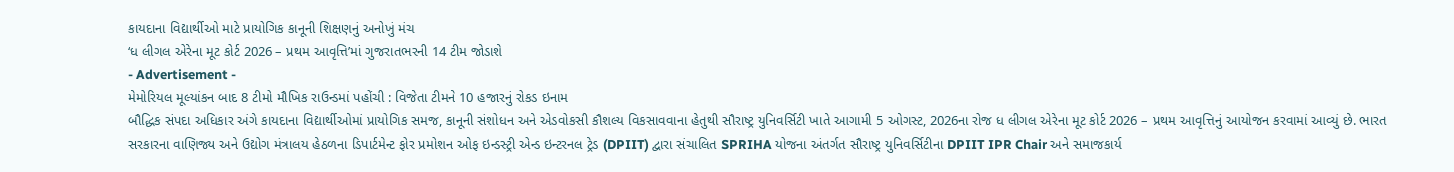કાયદાના વિદ્યાર્થીઓ માટે પ્રાયોગિક કાનૂની શિક્ષણનું અનોખું મંચ
‘ધ લીગલ એરેના મૂટ કોર્ટ 2026 – પ્રથમ આવૃત્તિ’માં ગુજરાતભરની 14 ટીમ જોડાશે
- Advertisement -
મેમોરિયલ મૂલ્યાંકન બાદ 8 ટીમો મૌખિક રાઉન્ડમાં પહોંચી : વિજેતા ટીમને 10 હજારનું રોકડ ઇનામ
બૌદ્ધિક સંપદા અધિકાર અંગે કાયદાના વિદ્યાર્થીઓમાં પ્રાયોગિક સમજ, કાનૂની સંશોધન અને એડવોકસી કૌશલ્ય વિકસાવવાના હેતુથી સૌરાષ્ટ્ર યુનિવર્સિટી ખાતે આગામી 5 ઓગસ્ટ, 2026ના રોજ ધ લીગલ એરેના મૂટ કોર્ટ 2026 – પ્રથમ આવૃત્તિનું આયોજન કરવામાં આવ્યું છે. ભારત સરકારના વાણિજ્ય અને ઉદ્યોગ મંત્રાલય હેઠળના ડિપાર્ટમેન્ટ ફોર પ્રમોશન ઓફ ઇન્ડસ્ટ્રી એન્ડ ઇન્ટરનલ ટ્રેડ (DPIIT) દ્વારા સંચાલિત SPRIHA યોજના અંતર્ગત સૌરાષ્ટ્ર યુનિવર્સિટીના DPIIT IPR Chair અને સમાજકાર્ય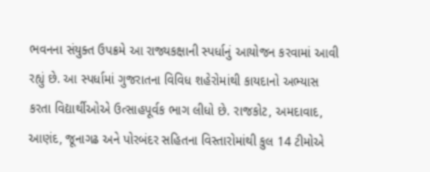ભવનના સંયુક્ત ઉપક્રમે આ રાજ્યકક્ષાની સ્પર્ધાનું આયોજન કરવામાં આવી રહ્યું છે. આ સ્પર્ધામાં ગુજરાતના વિવિધ શહેરોમાંથી કાયદાનો અભ્યાસ કરતા વિદ્યાર્થીઓએ ઉત્સાહપૂર્વક ભાગ લીધો છે. રાજકોટ, અમદાવાદ, આણંદ, જૂનાગઢ અને પોરબંદર સહિતના વિસ્તારોમાંથી કુલ 14 ટીમોએ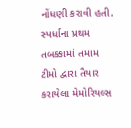નોંધણી કરાવી હતી. સ્પર્ધાના પ્રથમ તબક્કામાં તમામ ટીમો દ્વારા તૈયાર કરાયેલા મેમોરિયલ્સ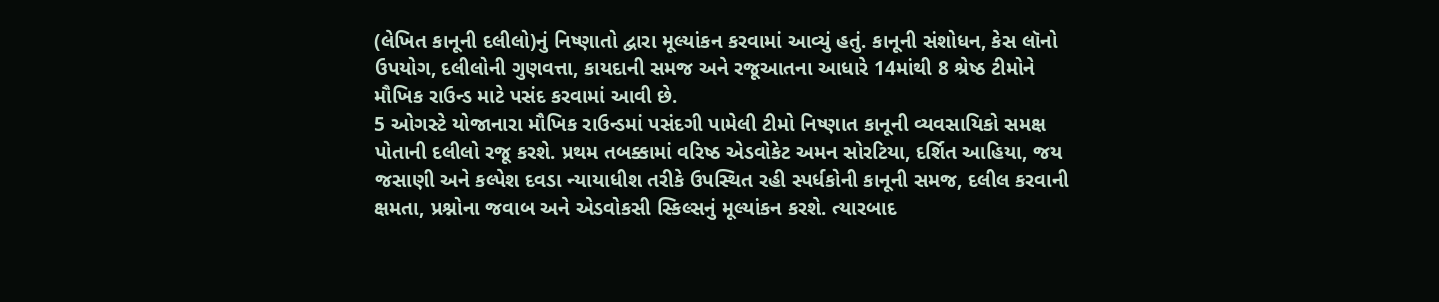(લેખિત કાનૂની દલીલો)નું નિષ્ણાતો દ્વારા મૂલ્યાંકન કરવામાં આવ્યું હતું. કાનૂની સંશોધન, કેસ લૉનો ઉપયોગ, દલીલોની ગુણવત્તા, કાયદાની સમજ અને રજૂઆતના આધારે 14માંથી 8 શ્રેષ્ઠ ટીમોને મૌખિક રાઉન્ડ માટે પસંદ કરવામાં આવી છે.
5 ઓગસ્ટે યોજાનારા મૌખિક રાઉન્ડમાં પસંદગી પામેલી ટીમો નિષ્ણાત કાનૂની વ્યવસાયિકો સમક્ષ પોતાની દલીલો રજૂ કરશે. પ્રથમ તબક્કામાં વરિષ્ઠ એડવોકેટ અમન સોરટિયા, દર્શિત આહિયા, જય જસાણી અને કલ્પેશ દવડા ન્યાયાધીશ તરીકે ઉપસ્થિત રહી સ્પર્ધકોની કાનૂની સમજ, દલીલ કરવાની ક્ષમતા, પ્રશ્નોના જવાબ અને એડવોકસી સ્કિલ્સનું મૂલ્યાંકન કરશે. ત્યારબાદ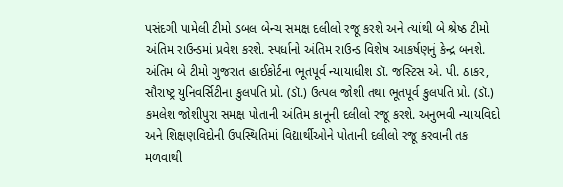પસંદગી પામેલી ટીમો ડબલ બેન્ચ સમક્ષ દલીલો રજૂ કરશે અને ત્યાંથી બે શ્રેષ્ઠ ટીમો અંતિમ રાઉન્ડમાં પ્રવેશ કરશે. સ્પર્ધાનો અંતિમ રાઉન્ડ વિશેષ આકર્ષણનું કેન્દ્ર બનશે. અંતિમ બે ટીમો ગુજરાત હાઈકોર્ટના ભૂતપૂર્વ ન્યાયાધીશ ડૉ. જસ્ટિસ એ. પી. ઠાકર, સૌરાષ્ટ્ર યુનિવર્સિટીના કુલપતિ પ્રો. (ડૉ.) ઉત્પલ જોશી તથા ભૂતપૂર્વ કુલપતિ પ્રો. (ડૉ.) કમલેશ જોશીપુરા સમક્ષ પોતાની અંતિમ કાનૂની દલીલો રજૂ કરશે. અનુભવી ન્યાયવિદો અને શિક્ષણવિદોની ઉપસ્થિતિમાં વિદ્યાર્થીઓને પોતાની દલીલો રજૂ કરવાની તક મળવાથી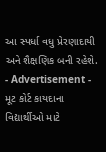આ સ્પર્ધા વધુ પ્રેરણાદાયી અને શૈક્ષણિક બની રહેશે.
- Advertisement -
મૂટ કોર્ટ કાયદાના વિદ્યાર્થીઓ માટે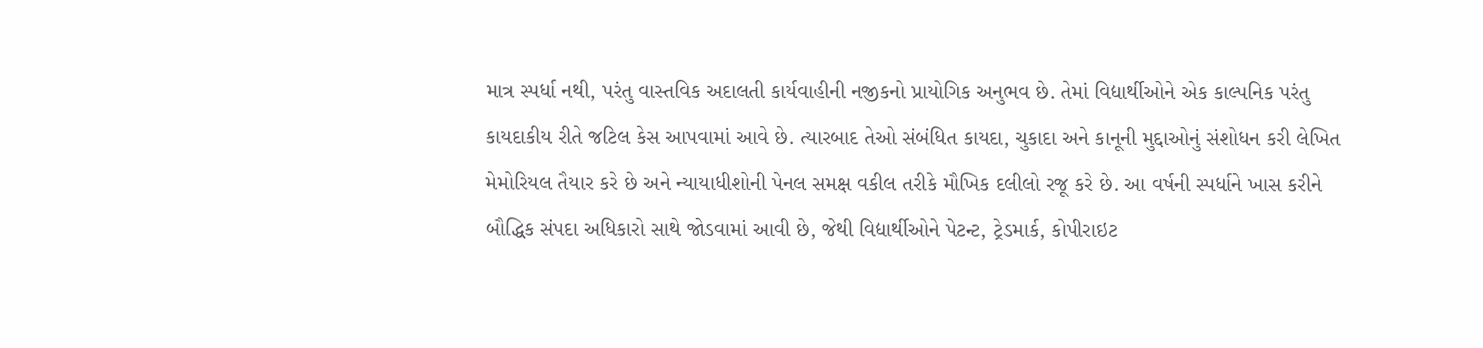માત્ર સ્પર્ધા નથી, પરંતુ વાસ્તવિક અદાલતી કાર્યવાહીની નજીકનો પ્રાયોગિક અનુભવ છે. તેમાં વિદ્યાર્થીઓને એક કાલ્પનિક પરંતુ કાયદાકીય રીતે જટિલ કેસ આપવામાં આવે છે. ત્યારબાદ તેઓ સંબંધિત કાયદા, ચુકાદા અને કાનૂની મુદ્દાઓનું સંશોધન કરી લેખિત મેમોરિયલ તૈયાર કરે છે અને ન્યાયાધીશોની પેનલ સમક્ષ વકીલ તરીકે મૌખિક દલીલો રજૂ કરે છે. આ વર્ષની સ્પર્ધાને ખાસ કરીને બૌદ્ધિક સંપદા અધિકારો સાથે જોડવામાં આવી છે, જેથી વિદ્યાર્થીઓને પેટન્ટ, ટ્રેડમાર્ક, કોપીરાઇટ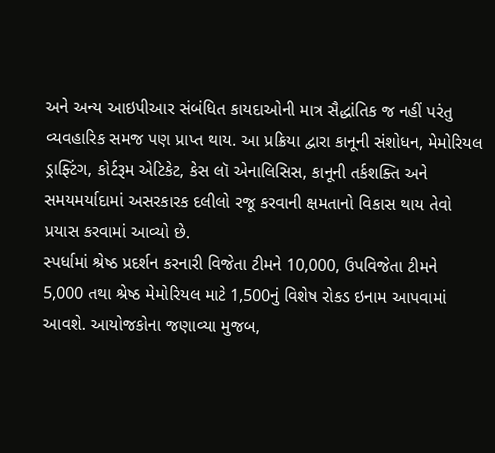અને અન્ય આઇપીઆર સંબંધિત કાયદાઓની માત્ર સૈદ્ધાંતિક જ નહીં પરંતુ વ્યવહારિક સમજ પણ પ્રાપ્ત થાય. આ પ્રક્રિયા દ્વારા કાનૂની સંશોધન, મેમોરિયલ ડ્રાફ્ટિંગ, કોર્ટરૂમ એટિકેટ, કેસ લૉ એનાલિસિસ, કાનૂની તર્કશક્તિ અને સમયમર્યાદામાં અસરકારક દલીલો રજૂ કરવાની ક્ષમતાનો વિકાસ થાય તેવો પ્રયાસ કરવામાં આવ્યો છે.
સ્પર્ધામાં શ્રેષ્ઠ પ્રદર્શન કરનારી વિજેતા ટીમને 10,000, ઉપવિજેતા ટીમને 5,000 તથા શ્રેષ્ઠ મેમોરિયલ માટે 1,500નું વિશેષ રોકડ ઇનામ આપવામાં આવશે. આયોજકોના જણાવ્યા મુજબ,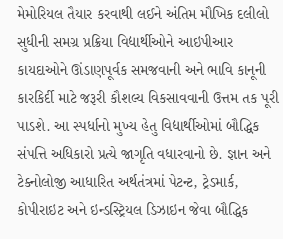મેમોરિયલ તૈયાર કરવાથી લઈને અંતિમ મૌખિક દલીલો સુધીની સમગ્ર પ્રક્રિયા વિદ્યાર્થીઓને આઇપીઆર કાયદાઓને ઊંડાણપૂર્વક સમજવાની અને ભાવિ કાનૂની કારકિર્દી માટે જરૂરી કૌશલ્ય વિકસાવવાની ઉત્તમ તક પૂરી પાડશે. આ સ્પર્ધાનો મુખ્ય હેતુ વિદ્યાર્થીઓમાં બૌદ્ધિક સંપત્તિ અધિકારો પ્રત્યે જાગૃતિ વધારવાનો છે. જ્ઞાન અને ટેક્નોલોજી આધારિત અર્થતંત્રમાં પેટન્ટ, ટ્રેડમાર્ક, કોપીરાઇટ અને ઇન્ડસ્ટ્રિયલ ડિઝાઇન જેવા બૌદ્ધિક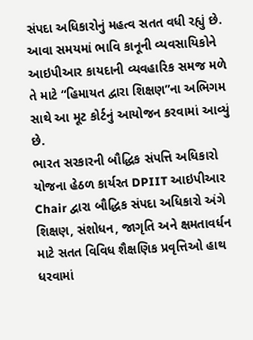સંપદા અધિકારોનું મહત્વ સતત વધી રહ્યું છે. આવા સમયમાં ભાવિ કાનૂની વ્યવસાયિકોને આઇપીઆર કાયદાની વ્યવહારિક સમજ મળે તે માટે “હિમાયત દ્વારા શિક્ષણ”ના અભિગમ સાથે આ મૂટ કોર્ટનું આયોજન કરવામાં આવ્યું છે.
ભારત સરકારની બૌદ્ધિક સંપત્તિ અધિકારો યોજના હેઠળ કાર્યરત DPIIT આઇપીઆર Chair દ્વારા બૌદ્ધિક સંપદા અધિકારો અંગે શિક્ષણ, સંશોધન, જાગૃતિ અને ક્ષમતાવર્ધન માટે સતત વિવિધ શૈક્ષણિક પ્રવૃત્તિઓ હાથ ધરવામાં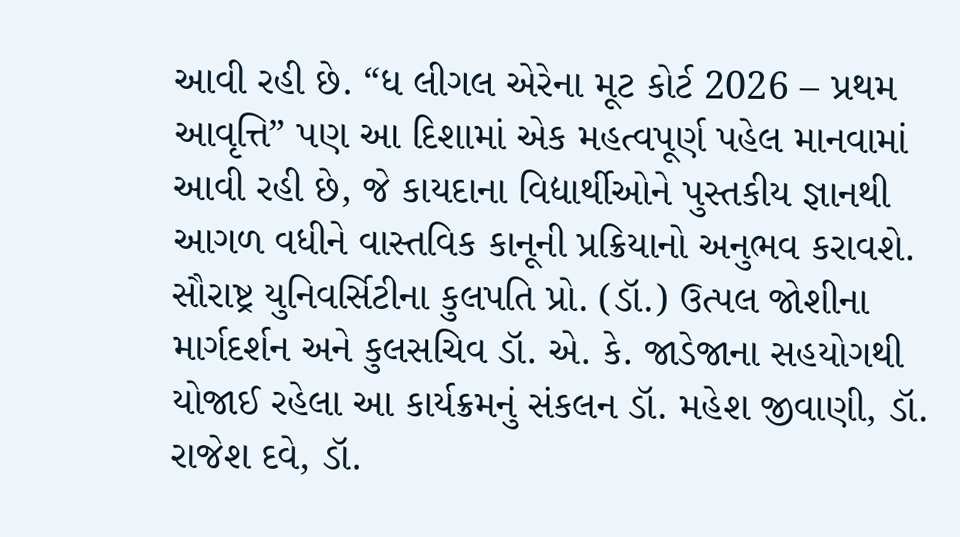આવી રહી છે. “ધ લીગલ એરેના મૂટ કોર્ટ 2026 – પ્રથમ આવૃત્તિ” પણ આ દિશામાં એક મહત્વપૂર્ણ પહેલ માનવામાં આવી રહી છે, જે કાયદાના વિદ્યાર્થીઓને પુસ્તકીય જ્ઞાનથી આગળ વધીને વાસ્તવિક કાનૂની પ્રક્રિયાનો અનુભવ કરાવશે. સૌરાષ્ટ્ર યુનિવર્સિટીના કુલપતિ પ્રો. (ડૉ.) ઉત્પલ જોશીના માર્ગદર્શન અને કુલસચિવ ડૉ. એ. કે. જાડેજાના સહયોગથી યોજાઈ રહેલા આ કાર્યક્રમનું સંકલન ડૉ. મહેશ જીવાણી, ડૉ. રાજેશ દવે, ડૉ.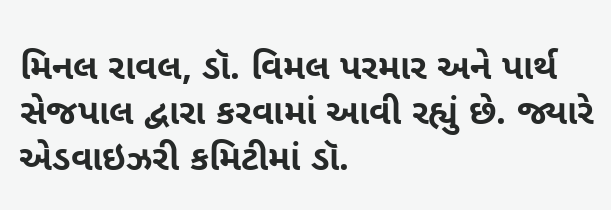મિનલ રાવલ, ડૉ. વિમલ પરમાર અને પાર્થ સેજપાલ દ્વારા કરવામાં આવી રહ્યું છે. જ્યારે એડવાઇઝરી કમિટીમાં ડૉ.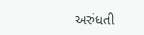અરુંધતી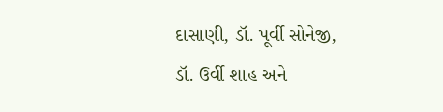દાસાણી, ડૉ. પૂર્વી સોનેજી, ડૉ. ઉર્વી શાહ અને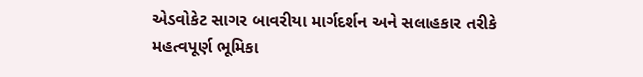એડવોકેટ સાગર બાવરીયા માર્ગદર્શન અને સલાહકાર તરીકે મહત્વપૂર્ણ ભૂમિકા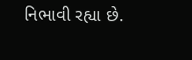નિભાવી રહ્યા છે.